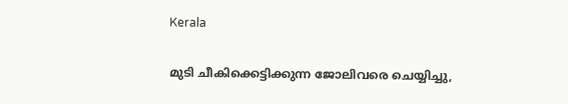Kerala

മുടി ചീകിക്കെട്ടിക്കുന്ന ജോലിവരെ ചെയ്യിച്ചു,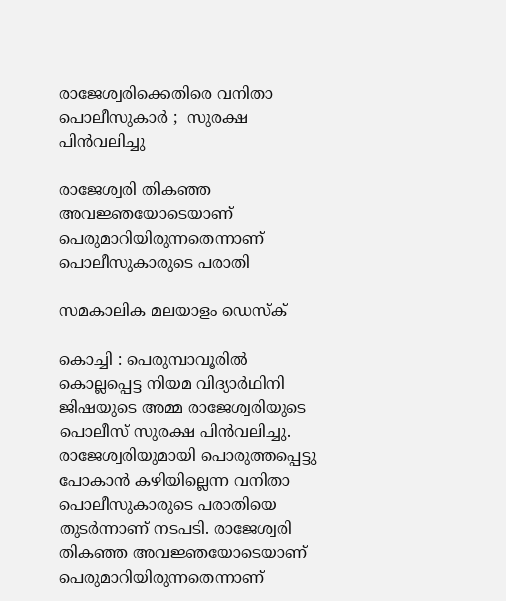രാജേശ്വരിക്കെതിരെ വനിതാ പൊലീസുകാര്‍ ;  സുരക്ഷ പിന്‍വലിച്ചു

രാജേശ്വരി തികഞ്ഞ അവജ്ഞയോടെയാണ് പെരുമാറിയിരുന്നതെന്നാണ് പൊലീസുകാരുടെ പരാതി

സമകാലിക മലയാളം ഡെസ്ക്

കൊച്ചി : പെരുമ്പാവൂരില്‍ കൊല്ലപ്പെട്ട നിയമ വിദ്യാര്‍ഥിനി ജിഷയുടെ അമ്മ രാജേശ്വരിയുടെ പൊലീസ് സുരക്ഷ പിന്‍വലിച്ചു. രാജേശ്വരിയുമായി പൊരുത്തപ്പെട്ടു പോകാന്‍ കഴിയില്ലെന്ന വനിതാ പൊലീസുകാരുടെ പരാതിയെ തുടര്‍ന്നാണ് നടപടി. രാജേശ്വരി തികഞ്ഞ അവജ്ഞയോടെയാണ് പെരുമാറിയിരുന്നതെന്നാണ്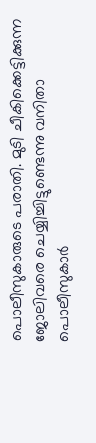പൊലീസുകാരുടെ പരാതി. മുടി ചീകിക്കെട്ടിക്കുന്ന ജോലിവരെ ചെയ്യിച്ചിട്ടുണ്ടെന്നു വനിതാ പൊലീസുകാര്‍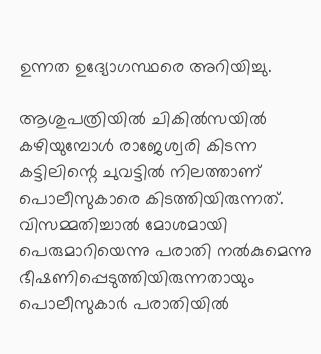ഉന്നത ഉദ്യോഗസ്ഥരെ അറിയിച്ചു.

ആശുപത്രിയില്‍ ചികില്‍സയില്‍ കഴിയുമ്പോള്‍ രാജേശ്വരി കിടന്ന കട്ടിലിന്റെ ചുവട്ടില്‍ നിലത്താണ് പൊലീസുകാരെ കിടത്തിയിരുന്നത്. വിസമ്മതിച്ചാല്‍ മോശമായി പെരുമാറിയെന്നു പരാതി നല്‍കുമെന്നു ഭീഷണിപ്പെടുത്തിയിരുന്നതായും പൊലീസുകാര്‍ പരാതിയില്‍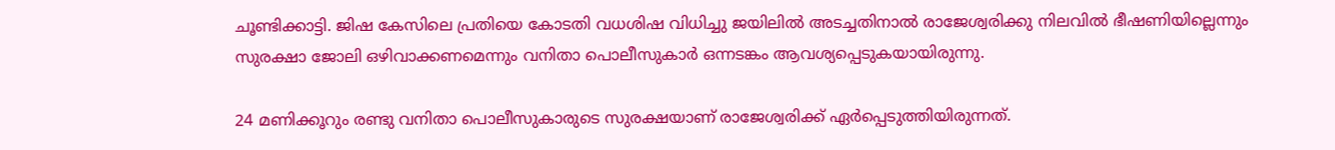ചൂണ്ടിക്കാട്ടി. ജിഷ കേസിലെ പ്രതിയെ കോടതി വധശിഷ വിധിച്ചു ജയിലില്‍ അടച്ചതിനാല്‍ രാജേശ്വരിക്കു നിലവില്‍ ഭീഷണിയില്ലെന്നും സുരക്ഷാ ജോലി ഒഴിവാക്കണമെന്നും വനിതാ പൊലീസുകാര്‍ ഒന്നടങ്കം ആവശ്യപ്പെടുകയായിരുന്നു.

24 മണിക്കൂറും രണ്ടു വനിതാ പൊലീസുകാരുടെ സുരക്ഷയാണ് രാജേശ്വരിക്ക് ഏര്‍പ്പെടുത്തിയിരുന്നത്.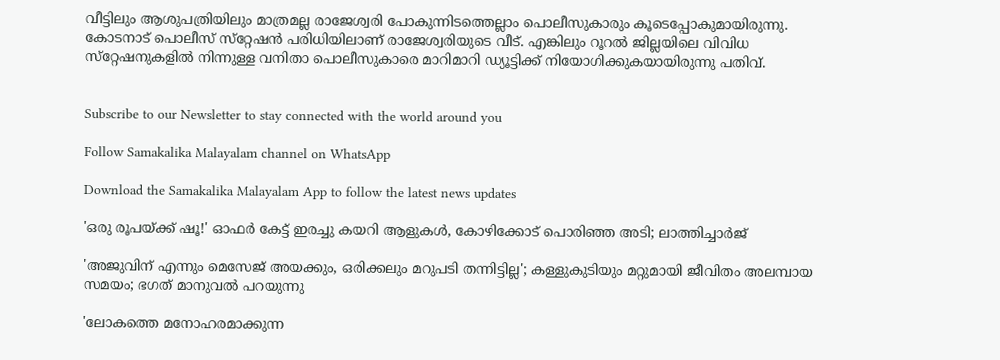വീട്ടിലും ആശുപത്രിയിലും മാത്രമല്ല രാജേശ്വരി പോകുന്നിടത്തെല്ലാം പൊലീസുകാരും കൂടെപ്പോകുമായിരുന്നു. കോടനാട് പൊലീസ് സ്‌റ്റേഷന്‍ പരിധിയിലാണ് രാജേശ്വരിയുടെ വീട്. എങ്കിലും റൂറല്‍ ജില്ലയിലെ വിവിധ സ്‌റ്റേഷനുകളില്‍ നിന്നുള്ള വനിതാ പൊലീസുകാരെ മാറിമാറി ഡ്യൂട്ടിക്ക് നിയോഗിക്കുകയായിരുന്നു പതിവ്.


Subscribe to our Newsletter to stay connected with the world around you

Follow Samakalika Malayalam channel on WhatsApp

Download the Samakalika Malayalam App to follow the latest news updates

'ഒരു രൂപയ്ക്ക് ഷൂ!' ഓഫര്‍ കേട്ട് ഇരച്ചു കയറി ആളുകള്‍, കോഴിക്കോട് പൊരിഞ്ഞ അടി; ലാത്തിച്ചാര്‍ജ്

'അജുവിന് എന്നും മെസേജ് അയക്കും, ഒരിക്കലും മറുപടി തന്നിട്ടില്ല'; കള്ളുകുടിയും മറ്റുമായി ജീവിതം അലമ്പായ സമയം; ഭഗത് മാനുവല്‍ പറയുന്നു

'ലോകത്തെ മനോഹരമാക്കുന്ന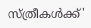സ്ത്രീകൾക്ക്'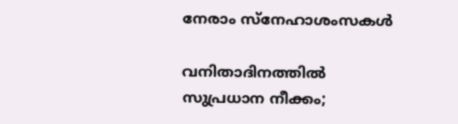നേരാം സ്നേഹാശംസകൾ

വനിതാദിനത്തില്‍ സുപ്രധാന നീക്കം;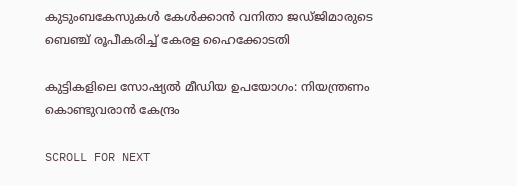കുടുംബകേസുകള്‍ കേള്‍ക്കാന്‍ വനിതാ ജഡ്ജിമാരുടെ ബെഞ്ച് രൂപീകരിച്ച് കേരള ഹൈക്കോടതി

കുട്ടികളിലെ സോഷ്യല്‍ മീഡിയ ഉപയോഗം: നിയന്ത്രണം കൊണ്ടുവരാന്‍ കേന്ദ്രം

SCROLL FOR NEXT